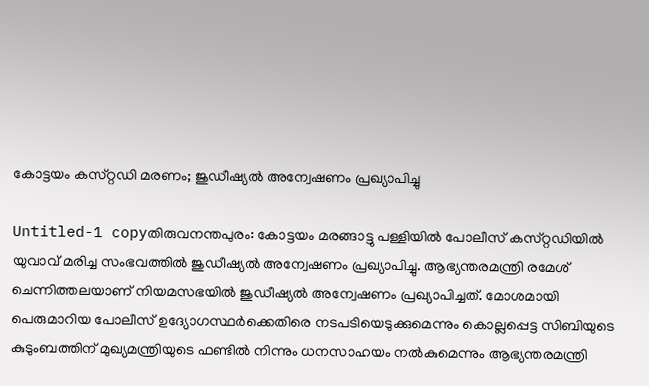കോട്ടയം കസ്‌റ്റഡി മരണം; ജുഡീഷ്യല്‍ അന്വേഷണം പ്രഖ്യാപിച്ചു

Untitled-1 copyതിരുവനന്തപുരം: കോട്ടയം മരങ്ങാട്ടു പള്ളിയില്‍ പോലീസ്‌ കസ്‌റ്റഡിയില്‍ യുവാവ്‌ മരിച്ച സംഭവത്തില്‍ ജുഡീഷ്യല്‍ അന്വേഷണം പ്രഖ്യാപിച്ചു. ആഭ്യന്തരമന്ത്രി രമേശ്‌ ചെന്നിത്തലയാണ്‌ നിയമസഭയില്‍ ജുഡീഷ്യല്‍ അന്വേഷണം പ്രഖ്യാപിച്ചത്‌. മോശമായി പെരുമാറിയ പോലീസ്‌ ഉദ്യോഗസ്ഥര്‍ക്കെതിരെ നടപടിയെടുക്കുമെന്നും കൊല്ലപ്പെട്ട സിബിയുടെ കുടുംബത്തിന്‌ മുഖ്യമന്ത്രിയുടെ ഫണ്ടില്‍ നിന്നും ധനസാഹയം നല്‍കുമെന്നും ആഭ്യന്തരമന്ത്രി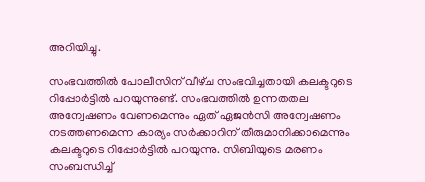അറിയിച്ചു.

സംഭവത്തില്‍ പോലീസിന്‌ വീഴ്‌ച സംഭവിച്ചതായി കലക്ടറുടെ റിപ്പോര്‍ട്ടില്‍ പറയുന്നുണ്ട്‌. സംഭവത്തില്‍ ഉന്നതതല അന്വേഷണം വേണമെന്നും ഏത്‌ ഏജന്‍സി അന്വേഷണം നടത്തണമെന്ന കാര്യം സര്‍ക്കാറിന്‌ തീരുമാനിക്കാമെന്നും കലക്ടറുടെ റിപ്പോര്‍ട്ടില്‍ പറയുന്നു. സിബിയുടെ മരണം സംബന്ധിച്ച്‌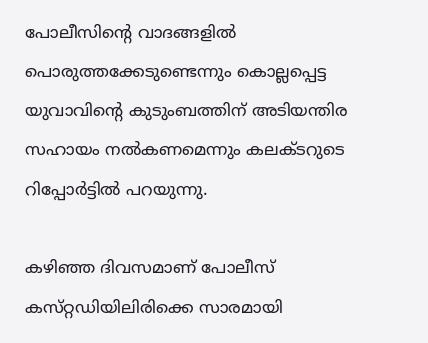പോലീസിന്റെ വാദങ്ങളില്‍ പൊരുത്തക്കേടുണ്ടെന്നും കൊല്ലപ്പെട്ട യുവാവിന്റെ കുടുംബത്തിന്‌ അടിയന്തിര സഹായം നല്‍കണമെന്നും കലക്ടറുടെ റിപ്പോര്‍ട്ടില്‍ പറയുന്നു.

കഴിഞ്ഞ ദിവസമാണ്‌ പോലീസ്‌ കസ്‌റ്റഡിയിലിരിക്കെ സാരമായി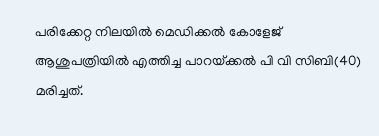പരിക്കേറ്റ നിലയില്‍ മെഡിക്കല്‍ കോളേജ്‌ ആശുപത്രിയില്‍ എത്തിച്ച പാറയ്‌ക്കല്‍ പി വി സിബി(40) മരിച്ചത്‌.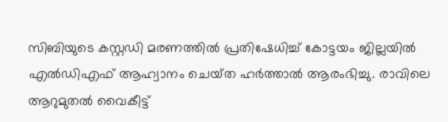സിബിയുടെ കസ്റ്റഡി മരണത്തില്‍ പ്രതിഷേധിച്ച്‌ കോട്ടയം ജില്ലയില്‍ എല്‍ഡിഎഫ്‌ ആഹ്വാനം ചെയ്‌ത ഹര്‍ത്താല്‍ ആരംഭിച്ചു. രാവിലെ ആറുമുതല്‍ വൈകീട്ട്‌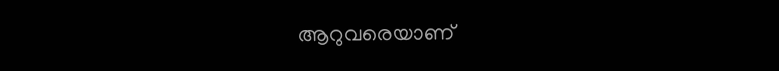ആറുവരെയാണ്‌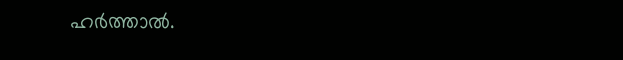ഹര്‍ത്താല്‍.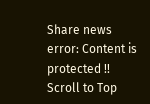Share news
error: Content is protected !!
Scroll to Top